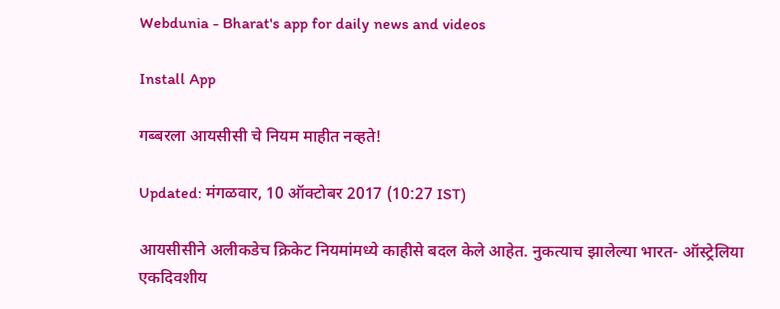Webdunia - Bharat's app for daily news and videos

Install App

गब्बरला आयसीसी चे नियम माहीत नव्हते!

Updated: मंगळवार, 10 ऑक्टोबर 2017 (10:27 IST)

आयसीसीने अलीकडेच क्रिकेट नियमांमध्ये काहीसे बदल केले आहेत. नुकत्याच झालेल्या भारत- ऑस्ट्रेलिया एकदिवशीय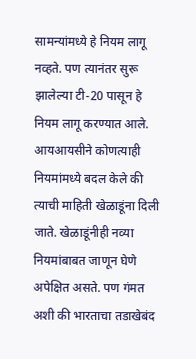सामन्यांमध्ये हे नियम लागू नव्हते. पण त्यानंतर सुरू झालेल्या टी-20 पासून ‍हे नियम लागू करण्यात आले. आयआयसीने कोणत्याही नियमांमध्ये बदल केले की त्याची माहिती खेळाडूंना दिली जाते. खेळाडूंनीही नव्या नियमांबाबत जाणून घेणे अपेक्षित असते. पण गंमत अशी की भारताचा तडाखेबंद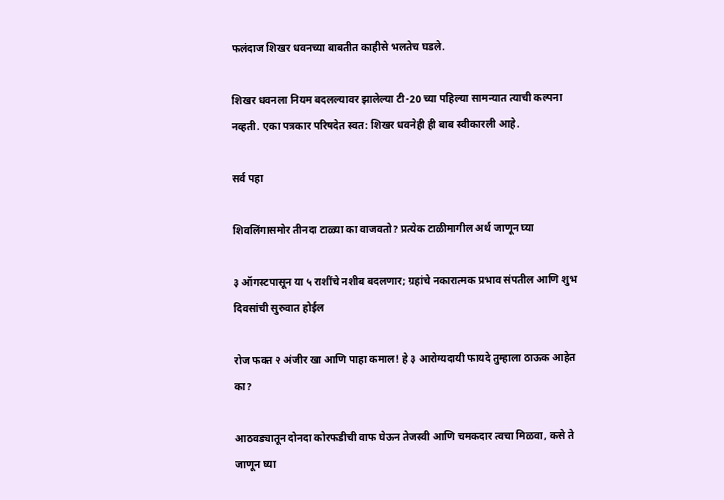फलंदाज शिखर धवनच्या बाबतीत काहीसे भलतेच घडले.

शिखर धवनला नियम बदलल्यावर झालेल्या टी-20 च्या पहिल्या सामन्यात त्याची कल्पना नव्हती. एका पत्रकार परिषदेत स्वत: शिखर धवनेही ही बाब स्वीकारली आहे.

सर्व पहा

शिवलिंगासमोर तीनदा टाळ्या का वाजवतो? प्रत्येक टाळीमागील अर्थ जाणून घ्या

३ ऑगस्टपासून या ५ राशींचे नशीब बदलणार; ग्रहांचे नकारात्मक प्रभाव संपतील आणि शुभ दिवसांची सुरुवात होईल

रोज फक्त २ अंजीर खा आणि पाहा कमाल! हे ३ आरोग्यदायी फायदे तुम्हाला ठाऊक आहेत का?

आठवड्यातून दोनदा कोरफडीची वाफ घेऊन तेजस्वी आणि चमकदार त्वचा मिळवा, कसे ते जाणून घ्या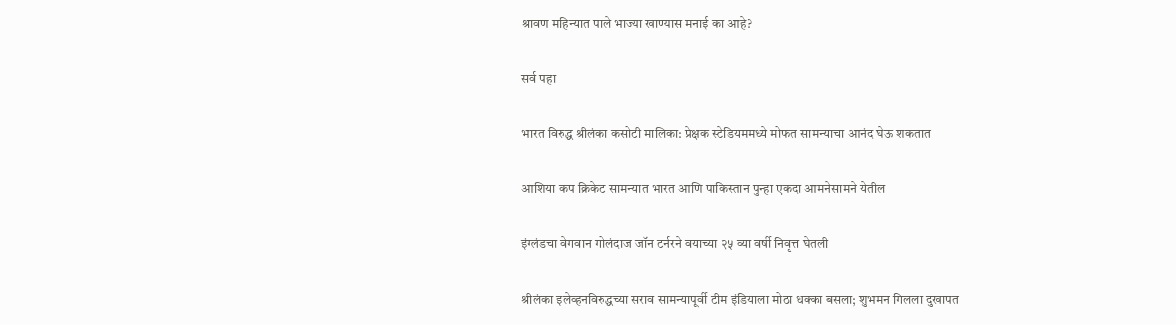श्रावण महिन्यात पाले भाज्या खाण्यास मनाई का आहे?

सर्व पहा

भारत विरुद्ध श्रीलंका कसोटी मालिका: प्रेक्षक स्टेडियममध्ये मोफत सामन्याचा आनंद घेऊ शकतात

आशिया कप क्रिकेट सामन्यात भारत आणि पाकिस्तान पुन्हा एकदा आमनेसामने येतील

इंग्लंडचा वेगवान गोलंदाज जॉन टर्नरने वयाच्या २५ व्या वर्षी निवृत्त घेतली

श्रीलंका इलेव्हनविरुद्धच्या सराव सामन्यापूर्वी टीम इंडियाला मोठा धक्का बसला; शुभमन गिलला दुखापत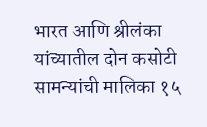भारत आणि श्रीलंका यांच्यातील दोन कसोटी सामन्यांची मालिका १५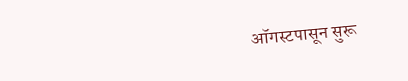ऑगस्टपासून सुरू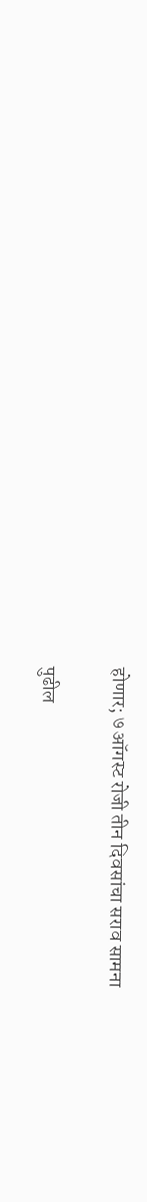होणार; ७ ऑगस्ट रोजी तीन दिवसांचा सराव सामना

पुढील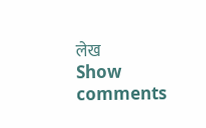लेख
Show comments